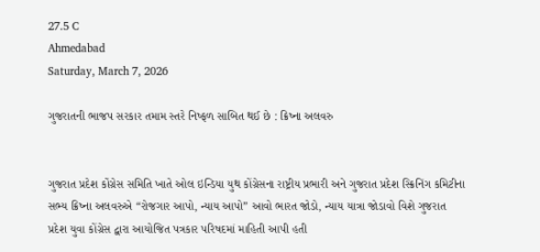27.5 C
Ahmedabad
Saturday, March 7, 2026

ગુજરાતની ભાજપ સરકાર તમામ સ્તરે નિષ્ફળ સાબિત થઈ છે : ક્રિષ્ના અલવરુ


ગુજરાત પ્રદેશ કોંગ્રેસ સમિતિ ખાતે ઓલ ઇન્ડિયા યુથ કોંગ્રેસના રાષ્ટ્રીય પ્રભારી અને ગુજરાત પ્રદેશ સ્ક્રિનિંગ કમિટીના સભ્ય ક્રિષ્ના અલવરુએ “રોજગાર આપો, ન્યાય આપો” આવો ભારત જોડો, ન્યાય યાત્રા જોડાવો વિશે ગુજરાત પ્રદેશ યુવા કોંગ્રેસ દ્વારા આયોજિત પત્રકાર પરિષદમાં માહિતી આપી હતી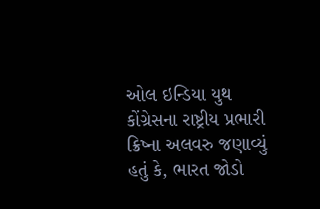ઓલ ઇન્ડિયા યુથ કોંગ્રેસના રાષ્ટ્રીય પ્રભારી ક્રિષ્ના અલવરુ જણાવ્યું હતું કે, ભારત જોડો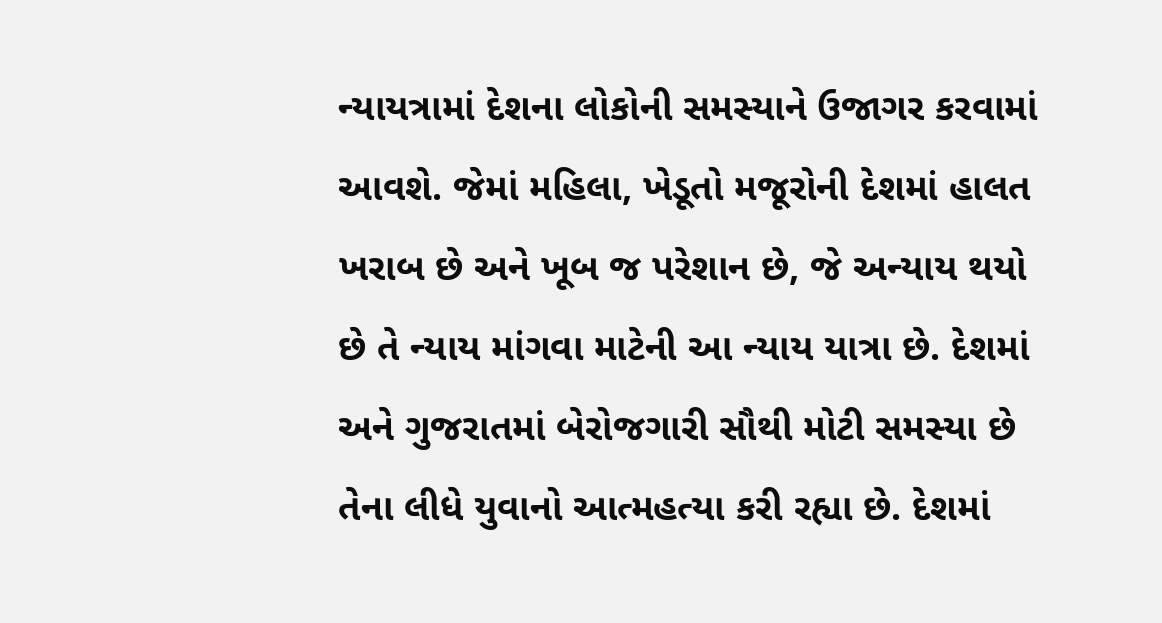ન્યાયત્રામાં દેશના લોકોની સમસ્યાને ઉજાગર કરવામાં આવશે. જેમાં મહિલા, ખેડૂતો મજૂરોની દેશમાં હાલત ખરાબ છે અને ખૂબ જ પરેશાન છે, જે અન્યાય થયો છે તે ન્યાય માંગવા માટેની આ ન્યાય યાત્રા છે. દેશમાં અને ગુજરાતમાં બેરોજગારી સૌથી મોટી સમસ્યા છે તેના લીધે યુવાનો આત્મહત્યા કરી રહ્યા છે. દેશમાં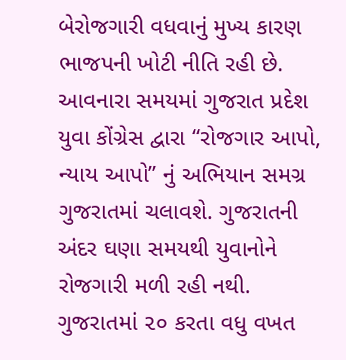બેરોજગારી વધવાનું મુખ્ય કારણ ભાજપની ખોટી નીતિ રહી છે. આવનારા સમયમાં ગુજરાત પ્રદેશ યુવા કોંગ્રેસ દ્વારા “રોજગાર આપો, ન્યાય આપો” નું અભિયાન સમગ્ર ગુજરાતમાં ચલાવશે. ગુજરાતની અંદર ઘણા સમયથી યુવાનોને રોજગારી મળી રહી નથી. ગુજરાતમાં ૨૦ કરતા વધુ વખત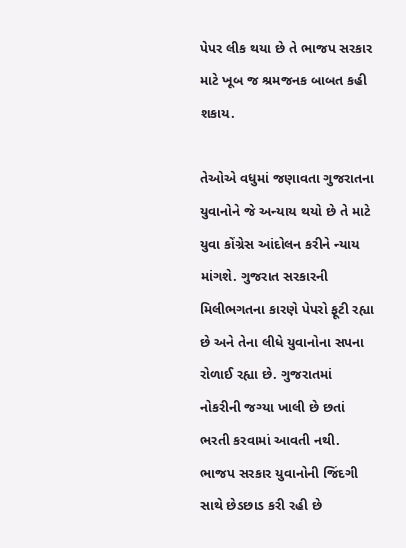પેપર લીક થયા છે તે ભાજપ સરકાર માટે ખૂબ જ શ્રમજનક બાબત કહી શકાય.

તેઓએ વધુમાં જણાવતા ગુજરાતના યુવાનોને જે અન્યાય થયો છે તે માટે યુવા કોંગ્રેસ આંદોલન કરીને ન્યાય માંગશે. ગુજરાત સરકારની મિલીભગતના કારણે પેપરો ફૂટી રહ્યા છે અને તેના લીધે યુવાનોના સપના રોળાઈ રહ્યા છે. ગુજરાતમાં નોકરીની જગ્યા ખાલી છે છતાં ભરતી કરવામાં આવતી નથી. ભાજપ સરકાર યુવાનોની જિંદગી સાથે છેડછાડ કરી રહી છે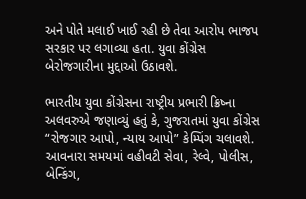અને પોતે મલાઈ ખાઈ રહી છે તેવા આરોપ ભાજપ સરકાર પર લગાવ્યા હતા. યુવા કોંગ્રેસ બેરોજગારીના મુદ્દાઓ ઉઠાવશે.

ભારતીય યુવા કોંગ્રેસના રાષ્ટ્રીય પ્રભારી ક્રિષ્ના અલવરુએ જણાવ્યું હતું કે, ગુજરાતમાં યુવા કોંગ્રેસ “રોજગાર આપો, ન્યાય આપો” કેમ્પિંગ ચલાવશે. આવનારા સમયમાં વહીવટી સેવા, રેલ્વે, પોલીસ, બેન્કિંગ,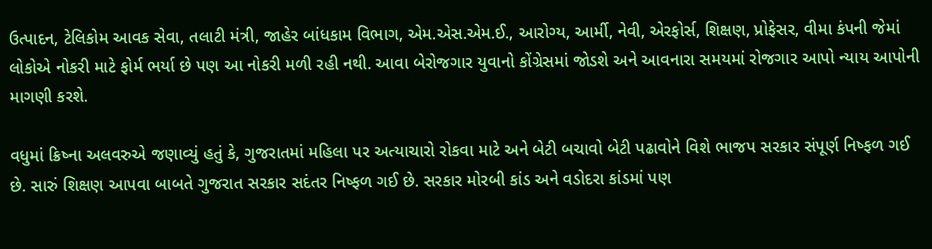ઉત્પાદન, ટેલિકોમ આવક સેવા, તલાટી મંત્રી, જાહેર બાંધકામ વિભાગ, એમ.એસ.એમ.ઈ., આરોગ્ય, આર્મી, નેવી, એરફોર્સ, શિક્ષણ, પ્રોફેસર, વીમા કંપની જેમાં લોકોએ નોકરી માટે ફોર્મ ભર્યા છે પણ આ નોકરી મળી રહી નથી. આવા બેરોજગાર યુવાનો કોંગ્રેસમાં જોડશે અને આવનારા સમયમાં રોજગાર આપો ન્યાય આપોની માગણી કરશે.

વધુમાં ક્રિષ્ના અલવરુએ જણાવ્યું હતું કે, ગુજરાતમાં મહિલા પર અત્યાચારો રોકવા માટે અને બેટી બચાવો બેટી પઢાવોને વિશે ભાજપ સરકાર સંપૂર્ણ નિષ્ફળ ગઈ છે. સારું શિક્ષણ આપવા બાબતે ગુજરાત સરકાર સદંતર નિષ્ફળ ગઈ છે. સરકાર મોરબી કાંડ અને વડોદરા કાંડમાં પણ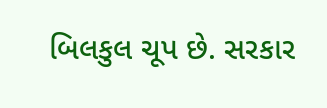બિલકુલ ચૂપ છે. સરકાર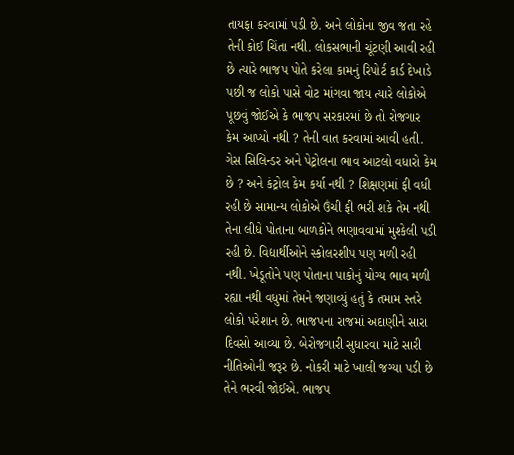તાયફા કરવામાં પડી છે. અને લોકોના જીવ જતા રહે તેની કોઈ ચિંતા નથી. લોકસભાની ચૂંટણી આવી રહી છે ત્યારે ભાજપ પોતે કરેલા કામનું રિપોર્ટ કાર્ડ દેખાડે પછી જ લોકો પાસે વોટ માંગવા જાય ત્યારે લોકોએ પૂછવું જોઈએ કે ભાજપ સરકારમાં છે તો રોજગાર કેમ આપ્યો નથી ? તેની વાત કરવામાં આવી હતી. ગેસ સિલિન્ડર અને પેટ્રોલના ભાવ આટલો વધારો કેમ છે ? અને કંટ્રોલ કેમ કર્યા નથી ? શિક્ષણમાં ફી વધી રહી છે સામાન્ય લોકોએ ઉંચી ફી ભરી શકે તેમ નથી તેના લીધે પોતાના બાળકોને ભણાવવામાં મુશ્કેલી પડી રહી છે. વિદ્યાર્થીઓને સ્કોલરશીપ પણ મળી રહી નથી. ખેડૂતોને પણ પોતાના પાકોનું યોગ્ય ભાવ મળી રહ્યા નથી વધુમાં તેમને જણાવ્યું હતું કે તમામ સ્તરે લોકો પરેશાન છે. ભાજપના રાજમાં અદાણીને સારા દિવસો આવ્યા છે. બેરોજગારી સુધારવા માટે સારી નીતિઓની જરૂર છે. નોકરી માટે ખાલી જગ્યા પડી છે તેને ભરવી જોઈએ. ભાજપ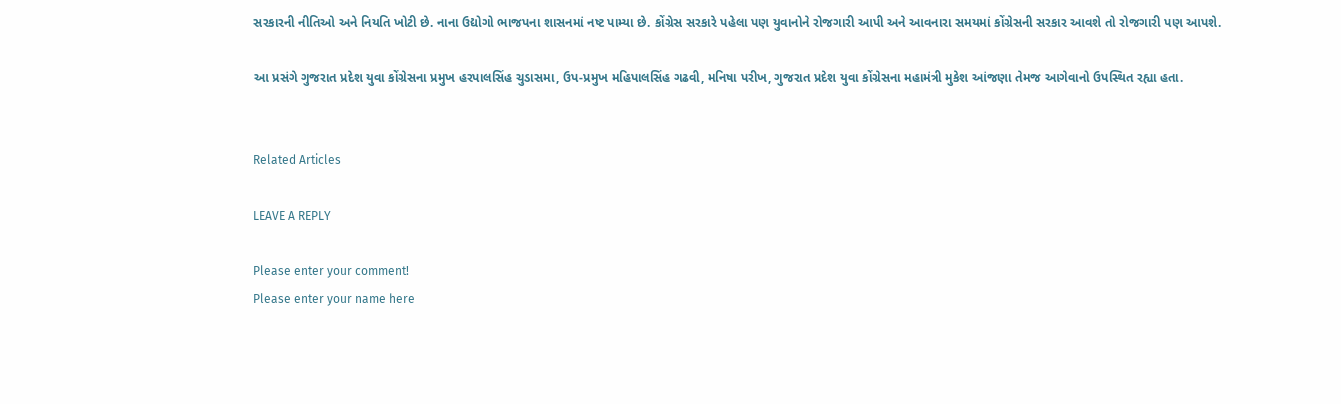સરકારની નીતિઓ અને નિયતિ ખોટી છે. નાના ઉદ્યોગો ભાજપના શાસનમાં નષ્ટ પામ્યા છે. કોંગ્રેસ સરકારે પહેલા પણ યુવાનોને રોજગારી આપી અને આવનારા સમયમાં કોંગ્રેસની સરકાર આવશે તો રોજગારી પણ આપશે.

આ પ્રસંગે ગુજરાત પ્રદેશ યુવા કોંગ્રેસના પ્રમુખ હરપાલસિંહ ચુડાસમા, ઉપ-પ્રમુખ મહિપાલસિંહ ગઢવી, મનિષા પરીખ, ગુજરાત પ્રદેશ યુવા કોંગ્રેસના મહામંત્રી મુકેશ આંજણા તેમજ આગેવાનો ઉપસ્થિત રહ્યા હતા.


Related Articles

LEAVE A REPLY

Please enter your comment!
Please enter your name here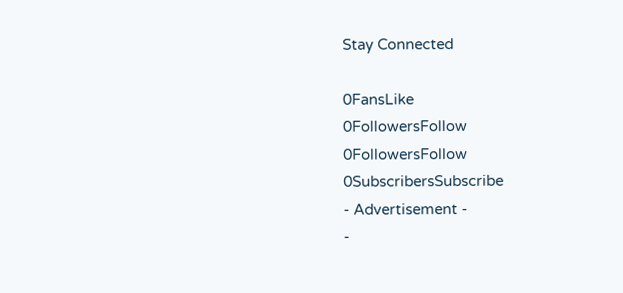Stay Connected

0FansLike
0FollowersFollow
0FollowersFollow
0SubscribersSubscribe
- Advertisement -
-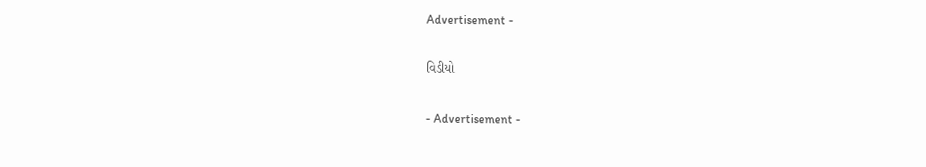Advertisement -

વિડીયો

- Advertisement -